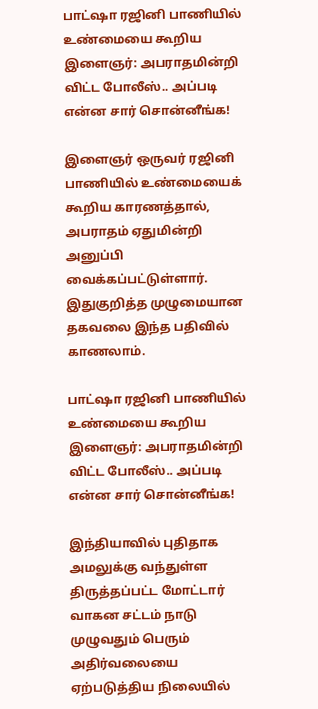பாட்ஷா ரஜினி பாணியில் உண்மையை கூறிய இளைஞர்: அபராதமின்றி விட்ட போலீஸ்.. அப்படி என்ன சார் சொன்னீங்க!

இளைஞர் ஒருவர் ரஜினி பாணியில் உண்மையைக் கூறிய காரணத்தால், அபராதம் ஏதுமின்றி அனுப்பி வைக்கப்பட்டுள்ளார். இதுகுறித்த முழுமையான தகவலை இந்த பதிவில் காணலாம்.

பாட்ஷா ரஜினி பாணியில் உண்மையை கூறிய இளைஞர்: அபராதமின்றி விட்ட போலீஸ்.. அப்படி என்ன சார் சொன்னீங்க!

இந்தியாவில் புதிதாக அமலுக்கு வந்துள்ள திருத்தப்பட்ட மோட்டார் வாகன சட்டம் நாடு முழுவதும் பெரும் அதிர்வலையை ஏற்படுத்திய நிலையில்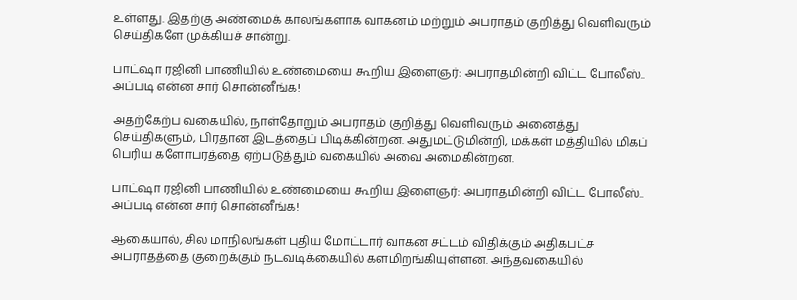உள்ளது. இதற்கு அண்மைக் காலங்களாக வாகனம் மற்றும் அபராதம் குறித்து வெளிவரும் செய்திகளே முக்கியச் சான்று.

பாட்ஷா ரஜினி பாணியில் உண்மையை கூறிய இளைஞர்: அபராதமின்றி விட்ட போலீஸ்.. அப்படி என்ன சார் சொன்னீங்க!

அதற்கேற்ப வகையில், நாள்தோறும் அபராதம் குறித்து வெளிவரும் அனைத்து செய்திகளும், பிரதான இடத்தைப் பிடிக்கின்றன. அதுமட்டுமின்றி, மக்கள் மத்தியில் மிகப் பெரிய களோபரத்தை ஏற்படுத்தும் வகையில் அவை அமைகின்றன.

பாட்ஷா ரஜினி பாணியில் உண்மையை கூறிய இளைஞர்: அபராதமின்றி விட்ட போலீஸ்.. அப்படி என்ன சார் சொன்னீங்க!

ஆகையால், சில மாநிலங்கள் புதிய மோட்டார் வாகன சட்டம் விதிக்கும் அதிகபட்ச அபராதத்தை குறைக்கும் நடவடிக்கையில் களமிறங்கியுள்ளன. அந்தவகையில்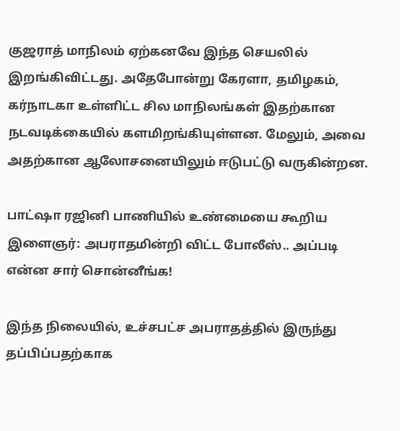குஜராத் மாநிலம் ஏற்கனவே இந்த செயலில் இறங்கிவிட்டது. அதேபோன்று கேரளா, தமிழகம், கர்நாடகா உள்ளிட்ட சில மாநிலங்கள் இதற்கான நடவடிக்கையில் களமிறங்கியுள்ளன. மேலும், அவை அதற்கான ஆலோசனையிலும் ஈடுபட்டு வருகின்றன.

பாட்ஷா ரஜினி பாணியில் உண்மையை கூறிய இளைஞர்: அபராதமின்றி விட்ட போலீஸ்.. அப்படி என்ன சார் சொன்னீங்க!

இந்த நிலையில், உச்சபட்ச அபராதத்தில் இருந்து தப்பிப்பதற்காக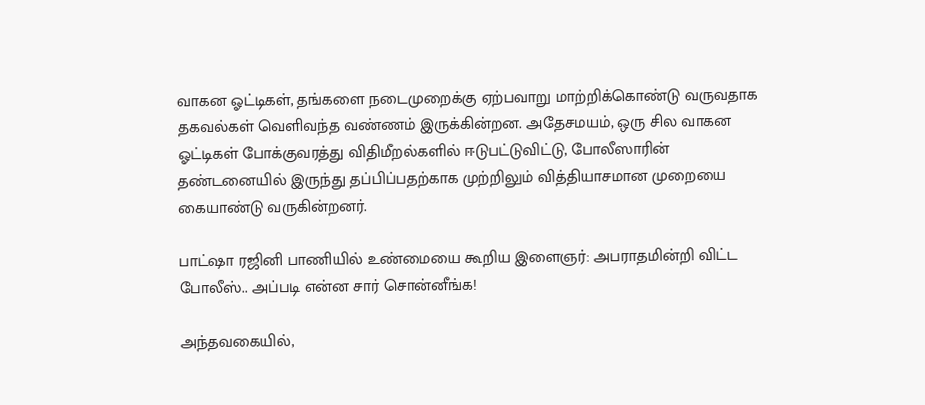வாகன ஓட்டிகள், தங்களை நடைமுறைக்கு ஏற்பவாறு மாற்றிக்கொண்டு வருவதாக தகவல்கள் வெளிவந்த வண்ணம் இருக்கின்றன. அதேசமயம், ஒரு சில வாகன ஓட்டிகள் போக்குவரத்து விதிமீறல்களில் ஈடுபட்டுவிட்டு, போலீஸாரின் தண்டனையில் இருந்து தப்பிப்பதற்காக முற்றிலும் வித்தியாசமான முறையை கையாண்டு வருகின்றனர்.

பாட்ஷா ரஜினி பாணியில் உண்மையை கூறிய இளைஞர்: அபராதமின்றி விட்ட போலீஸ்.. அப்படி என்ன சார் சொன்னீங்க!

அந்தவகையில்,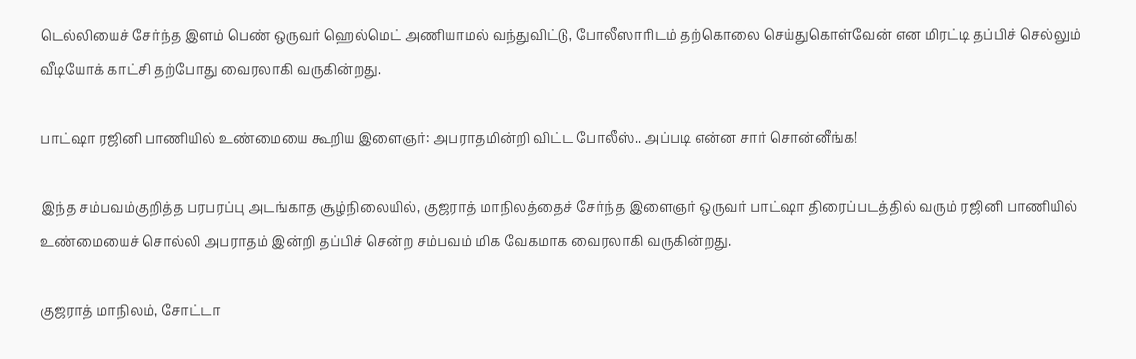டெல்லியைச் சேர்ந்த இளம் பெண் ஒருவர் ஹெல்மெட் அணியாமல் வந்துவிட்டு, போலீஸாரிடம் தற்கொலை செய்துகொள்வேன் என மிரட்டி தப்பிச் செல்லும் வீடியோக் காட்சி தற்போது வைரலாகி வருகின்றது.

பாட்ஷா ரஜினி பாணியில் உண்மையை கூறிய இளைஞர்: அபராதமின்றி விட்ட போலீஸ்.. அப்படி என்ன சார் சொன்னீங்க!

இந்த சம்பவம்குறித்த பரபரப்பு அடங்காத சூழ்நிலையில், குஜராத் மாநிலத்தைச் சேர்ந்த இளைஞர் ஒருவர் பாட்ஷா திரைப்படத்தில் வரும் ரஜினி பாணியில் உண்மையைச் சொல்லி அபராதம் இன்றி தப்பிச் சென்ற சம்பவம் மிக வேகமாக வைரலாகி வருகின்றது.

குஜராத் மாநிலம், சோட்டா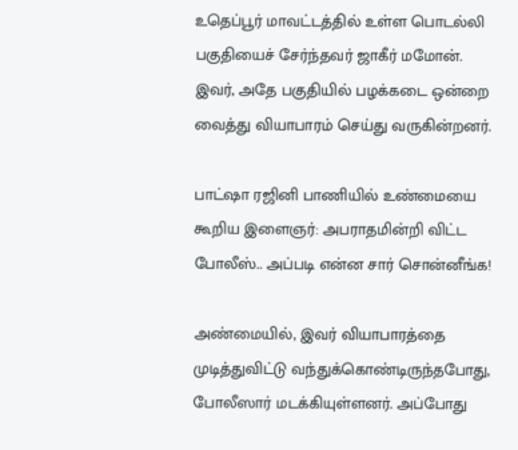உதெப்பூர் மாவட்டத்தில் உள்ள பொடல்லி பகுதியைச் சேர்ந்தவர் ஜாகீர் மமோன். இவர், அதே பகுதியில் பழக்கடை ஒன்றை வைத்து வியாபாரம் செய்து வருகின்றனர்.

பாட்ஷா ரஜினி பாணியில் உண்மையை கூறிய இளைஞர்: அபராதமின்றி விட்ட போலீஸ்.. அப்படி என்ன சார் சொன்னீங்க!

அண்மையில், இவர் வியாபாரத்தை முடித்துவிட்டு வந்துக்கொண்டிருந்தபோது, போலீஸார் மடக்கியுள்ளனர். அப்போது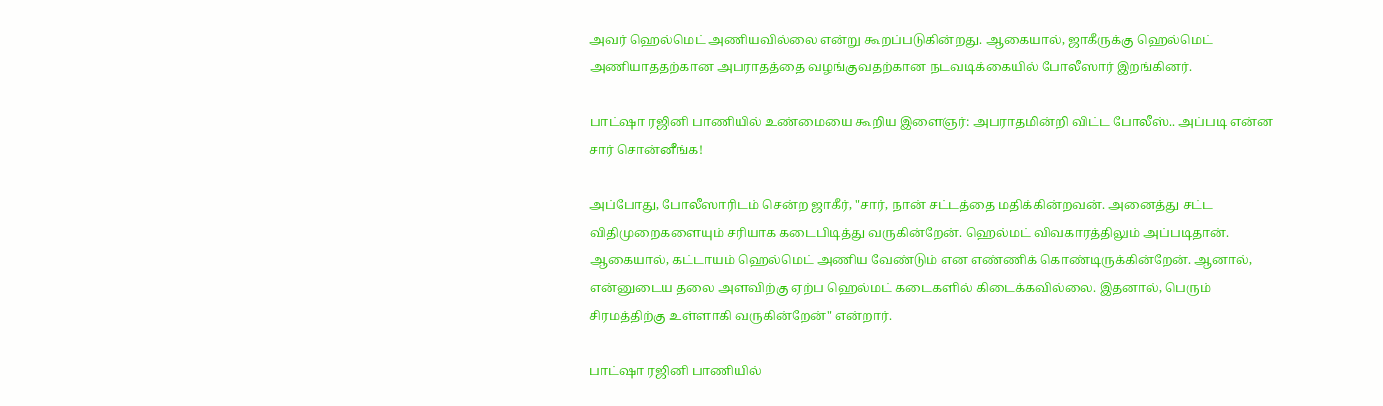அவர் ஹெல்மெட் அணியவில்லை என்று கூறப்படுகின்றது. ஆகையால், ஜாகீருக்கு ஹெல்மெட் அணியாததற்கான அபராதத்தை வழங்குவதற்கான நடவடிக்கையில் போலீஸார் இறங்கினர்.

பாட்ஷா ரஜினி பாணியில் உண்மையை கூறிய இளைஞர்: அபராதமின்றி விட்ட போலீஸ்.. அப்படி என்ன சார் சொன்னீங்க!

அப்போது, போலீஸாரிடம் சென்ற ஜாகீர், "சார், நான் சட்டத்தை மதிக்கின்றவன். அனைத்து சட்ட விதிமுறைகளையும் சரியாக கடைபிடித்து வருகின்றேன். ஹெல்மட் விவகாரத்திலும் அப்படிதான். ஆகையால், கட்டாயம் ஹெல்மெட் அணிய வேண்டும் என எண்ணிக் கொண்டிருக்கின்றேன். ஆனால், என்னுடைய தலை அளவிற்கு ஏற்ப ஹெல்மட் கடைகளில் கிடைக்கவில்லை. இதனால், பெரும் சிரமத்திற்கு உள்ளாகி வருகின்றேன்" என்றார்.

பாட்ஷா ரஜினி பாணியில்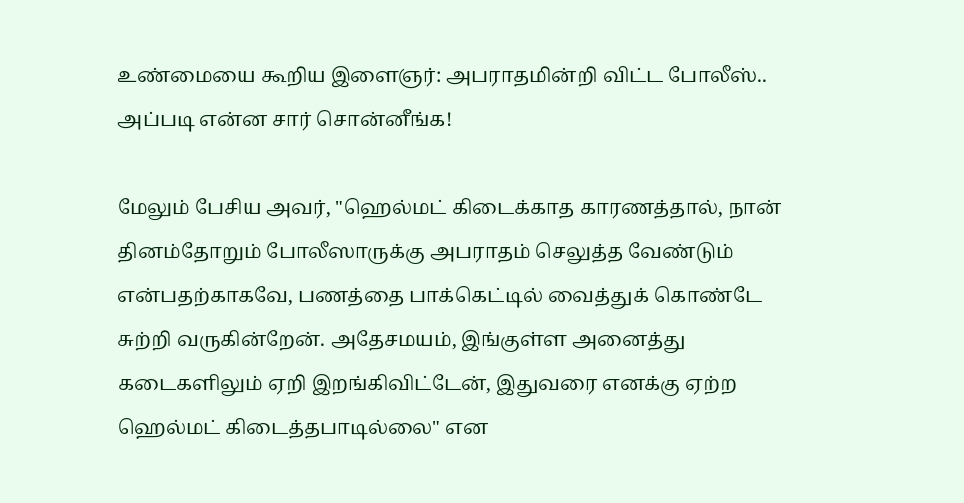உண்மையை கூறிய இளைஞர்: அபராதமின்றி விட்ட போலீஸ்.. அப்படி என்ன சார் சொன்னீங்க!

மேலும் பேசிய அவர், "ஹெல்மட் கிடைக்காத காரணத்தால், நான் தினம்தோறும் போலீஸாருக்கு அபராதம் செலுத்த வேண்டும் என்பதற்காகவே, பணத்தை பாக்கெட்டில் வைத்துக் கொண்டே சுற்றி வருகின்றேன். அதேசமயம், இங்குள்ள அனைத்து கடைகளிலும் ஏறி இறங்கிவிட்டேன், இதுவரை எனக்கு ஏற்ற ஹெல்மட் கிடைத்தபாடில்லை" என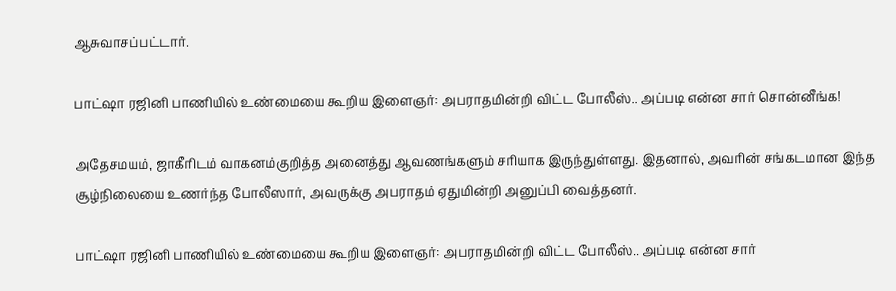ஆசுவாசப்பட்டார்.

பாட்ஷா ரஜினி பாணியில் உண்மையை கூறிய இளைஞர்: அபராதமின்றி விட்ட போலீஸ்.. அப்படி என்ன சார் சொன்னீங்க!

அதேசமயம், ஜாகீரிடம் வாகனம்குறித்த அனைத்து ஆவணங்களும் சரியாக இருந்துள்ளது. இதனால், அவரின் சங்கடமான இந்த சூழ்நிலையை உணர்ந்த போலீஸார், அவருக்கு அபராதம் ஏதுமின்றி அனுப்பி வைத்தனர்.

பாட்ஷா ரஜினி பாணியில் உண்மையை கூறிய இளைஞர்: அபராதமின்றி விட்ட போலீஸ்.. அப்படி என்ன சார்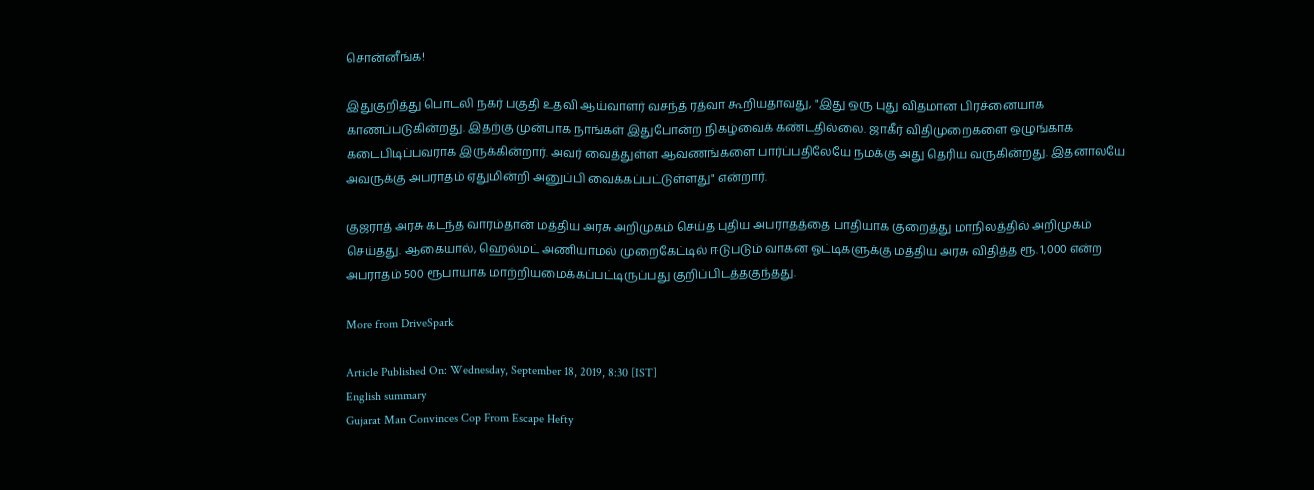சொன்னீங்க!

இதுகுறித்து பொடலி நகர் பகுதி உதவி ஆய்வாளர் வசந்த் ரத்வா கூறியதாவது, "இது ஒரு புது விதமான பிரச்னையாக காணப்படுகின்றது. இதற்கு முன்பாக நாங்கள் இதுபோன்ற நிகழ்வைக் கண்டதில்லை. ஜாகீர் விதிமுறைகளை ஒழுங்காக கடைபிடிப்பவராக இருக்கின்றார். அவர் வைத்துள்ள ஆவணங்களை பார்ப்பதிலேயே நமக்கு அது தெரிய வருகின்றது. இதனாலயே அவருக்கு அபராதம் ஏதுமின்றி அனுப்பி வைக்கப்பட்டுள்ளது" என்றார்.

குஜராத் அரசு கடந்த வாரம்தான் மத்திய அரசு அறிமுகம் செய்த புதிய அபராதத்தை பாதியாக குறைத்து மாநிலத்தில் அறிமுகம் செய்தது. ஆகையால், ஹெல்மட் அணியாமல் முறைகேட்டில் ஈடுபடும் வாகன ஓட்டிகளுக்கு மத்திய அரசு விதித்த ரூ. 1,000 என்ற அபராதம் 500 ரூபாயாக மாற்றியமைக்கப்பட்டிருப்பது குறிப்பிடத்தகுந்தது.

More from DriveSpark

Article Published On: Wednesday, September 18, 2019, 8:30 [IST]
English summary
Gujarat Man Convinces Cop From Escape Hefty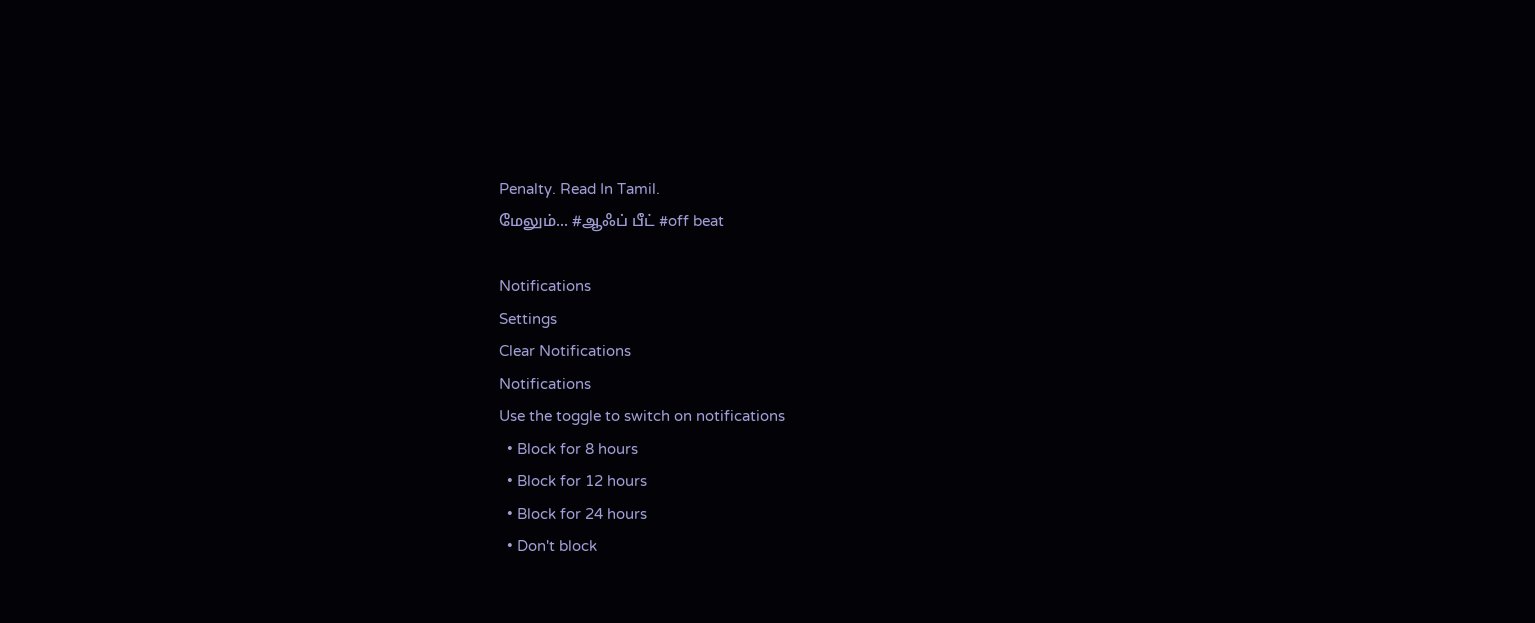Penalty. Read In Tamil.
மேலும்... #ஆஃப் பீட் #off beat

Notifications
Settings
Clear Notifications
Notifications
Use the toggle to switch on notifications
  • Block for 8 hours
  • Block for 12 hours
  • Block for 24 hours
  • Don't block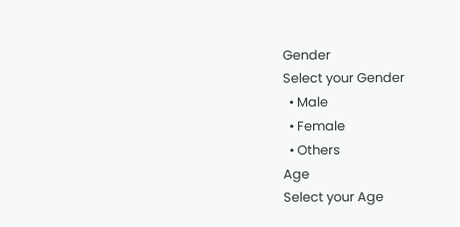Gender
Select your Gender
  • Male
  • Female
  • Others
Age
Select your Age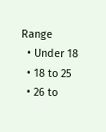Range
  • Under 18
  • 18 to 25
  • 26 to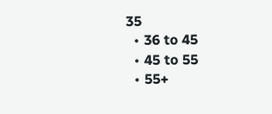35
  • 36 to 45
  • 45 to 55
  • 55+